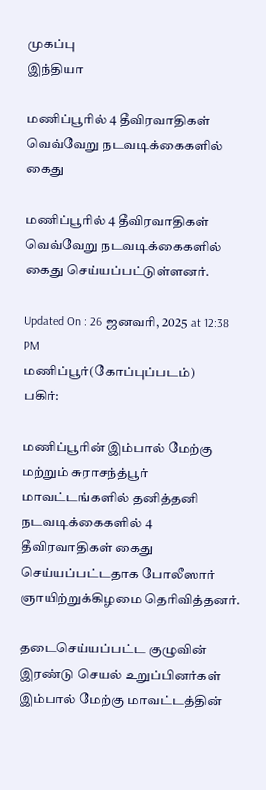முகப்பு
இந்தியா

மணிப்பூரில் 4 தீவிரவாதிகள் வெவ்வேறு நடவடிக்கைகளில் கைது

மணிப்பூரில் 4 தீவிரவாதிகள் வெவ்வேறு நடவடிக்கைகளில் கைது செய்யப்பட்டுள்ளனர்.

Updated On : 26 ஜனவரி, 2025 at 12:38 PM
மணிப்பூர்(கோப்புப்படம்)
பகிர்:

மணிப்பூரின் இம்பால் மேற்கு மற்றும் சுராசந்த்பூர் மாவட்டங்களில் தனித்தனி நடவடிக்கைகளில் 4 தீவிரவாதிகள் கைது செய்யப்பட்டதாக போலீஸார் ஞாயிற்றுக்கிழமை தெரிவித்தனர்.

தடைசெய்யப்பட்ட குழுவின் இரண்டு செயல் உறுப்பினர்கள் இம்பால் மேற்கு மாவட்டத்தின்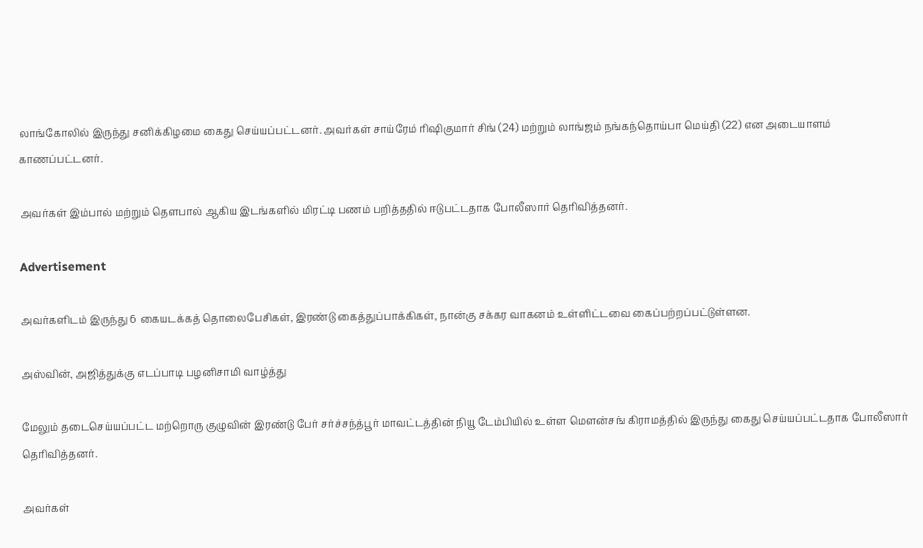லாங்கோலில் இருந்து சனிக்கிழமை கைது செய்யப்பட்டனர். அவர்கள் சாய்ரேம் ரிஷிகுமார் சிங் (24) மற்றும் லாங்ஜம் நங்கந்தொய்பா மெய்தி (22) என அடையாளம் காணப்பட்டனர்.

அவர்கள் இம்பால் மற்றும் தௌபால் ஆகிய இடங்களில் மிரட்டி பணம் பறித்ததில் ஈடுபட்டதாக போலீஸார் தெரிவித்தனர்.

Advertisement

அவர்களிடம் இருந்து 6 கையடக்கத் தொலைபேசிகள், இரண்டு கைத்துப்பாக்கிகள், நான்கு சக்கர வாகனம் உள்ளிட்டவை கைப்பற்றப்பட்டுள்ளன.

அஸ்வின், அஜித்துக்கு எடப்பாடி பழனிசாமி வாழ்த்து

மேலும் தடைசெய்யப்பட்ட மற்றொரு குழுவின் இரண்டு பேர் சர்ச்சந்த்பூர் மாவட்டத்தின் நியூ டேம்பியில் உள்ள மௌன்சங் கிராமத்தில் இருந்து கைது செய்யப்பட்டதாக போலீஸார் தெரிவித்தனர்.

அவர்கள்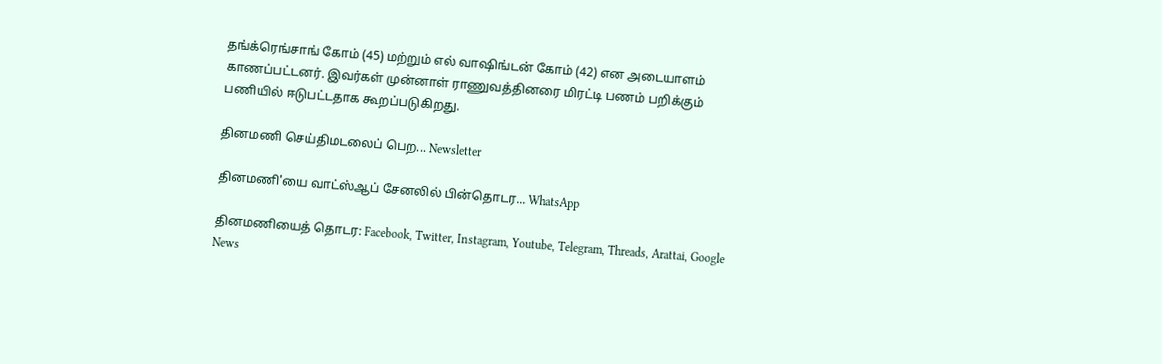தங்க்ரெங்சாங் கோம் (45) மற்றும் எல் வாஷிங்டன் கோம் (42) என அடையாளம் காணப்பட்டனர். இவர்கள் முன்னாள் ராணுவத்தினரை மிரட்டி பணம் பறிக்கும் பணியில் ஈடுபட்டதாக கூறப்படுகிறது.

தினமணி செய்திமடலைப் பெற... Newsletter

தினமணி'யை வாட்ஸ்ஆப் சேனலில் பின்தொடர... WhatsApp

தினமணியைத் தொடர: Facebook, Twitter, Instagram, Youtube, Telegram, Threads, Arattai, Google News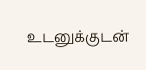உடனுக்குடன்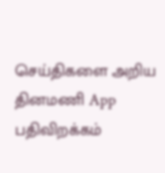செய்திகளை அறிய தினமணி App பதிவிறக்கம்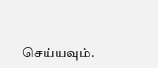செய்யவும்.